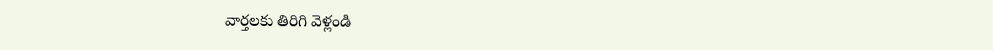వార్తలకు తిరిగి వెళ్లండి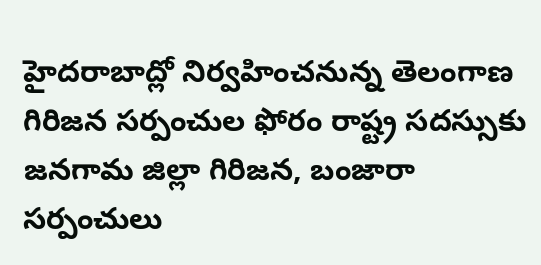హైదరాబాద్లో నిర్వహించనున్న తెలంగాణ గిరిజన సర్పంచుల ఫోరం రాష్ట్ర సదస్సుకు జనగామ జిల్లా గిరిజన, బంజారా సర్పంచులు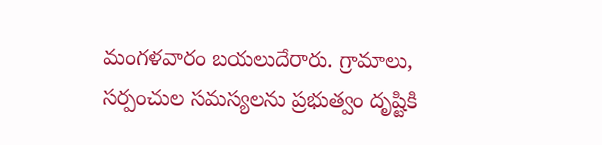మంగళవారం బయలుదేరారు. గ్రామాలు, సర్పంచుల సమస్యలను ప్రభుత్వం దృష్టికి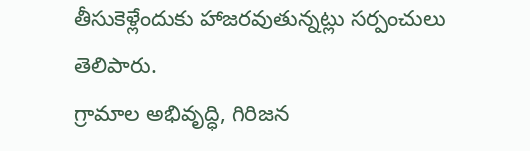తీసుకెళ్లేందుకు హాజరవుతున్నట్లు సర్పంచులు తెలిపారు.
గ్రామాల అభివృద్ధి, గిరిజన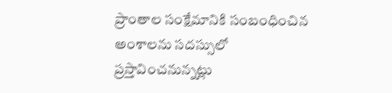ప్రాంతాల సంక్షేమానికి సంబంధించిన అంశాలను సదస్సులో ప్రస్తావించనున్నట్లు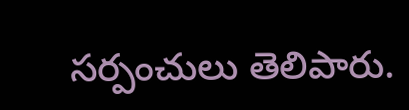సర్పంచులు తెలిపారు.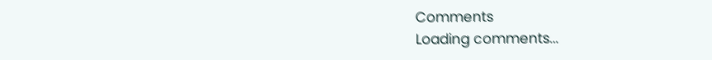Comments
Loading comments...